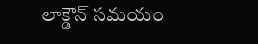లాక్డౌన్ సమయం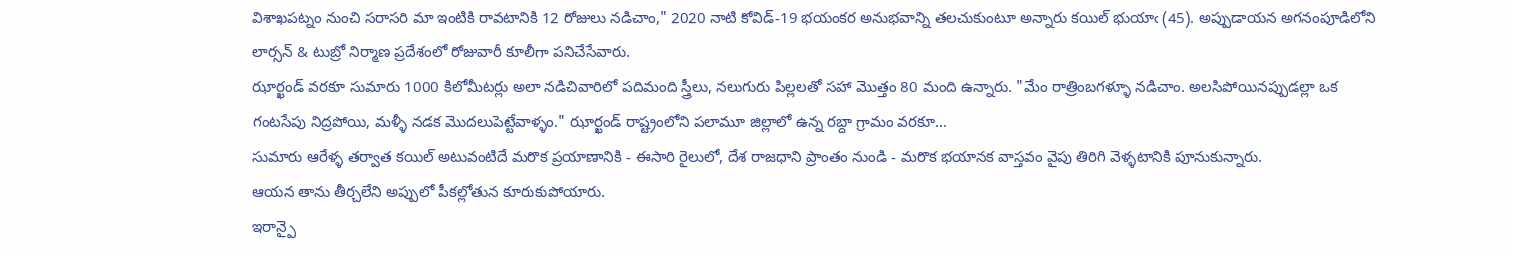విశాఖపట్నం నుంచి సరాసరి మా ఇంటికి రావటానికి 12 రోజులు నడిచాం," 2020 నాటి కోవిడ్-19 భయంకర అనుభవాన్ని తలచుకుంటూ అన్నారు కయిల్ భుయాఁ (45). అప్పుడాయన అగనంపూడిలోని లార్సన్ & టుబ్రో నిర్మాణ ప్రదేశంలో రోజువారీ కూలీగా పనిచేసేవారు.
ఝార్ఖండ్ వరకూ సుమారు 1000 కిలోమీటర్లు అలా నడిచివారిలో పదిమంది స్త్రీలు, నలుగురు పిల్లలతో సహా మొత్తం 80 మంది ఉన్నారు. "మేం రాత్రింబగళ్ళూ నడిచాం. అలసిపోయినప్పుడల్లా ఒక గంటసేపు నిద్రపోయి, మళ్ళీ నడక మొదలుపెట్టేవాళ్ళం." ఝార్ఖండ్ రాష్ట్రంలోని పలామూ జిల్లాలో ఉన్న రబ్దా గ్రామం వరకూ...
సుమారు ఆరేళ్ళ తర్వాత కయిల్ అటువంటిదే మరొక ప్రయాణానికి - ఈసారి రైలులో, దేశ రాజధాని ప్రాంతం నుండి - మరొక భయానక వాస్తవం వైపు తిరిగి వెళ్ళటానికి పూనుకున్నారు.
ఆయన తాను తీర్చలేని అప్పులో పీకల్లోతున కూరుకుపోయారు.
ఇరాన్పై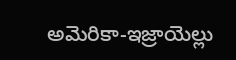అమెరికా-ఇజ్రాయెల్లు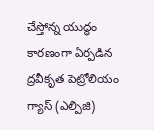చేస్తోన్న యుద్ధం కారణంగా ఏర్పడిన ద్రవీకృత పెట్రోలియం గ్యాస్ (ఎల్పిజి)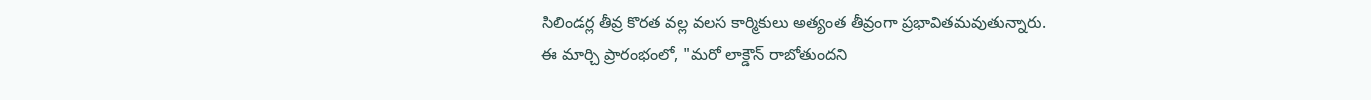సిలిండర్ల తీవ్ర కొరత వల్ల వలస కార్మికులు అత్యంత తీవ్రంగా ప్రభావితమవుతున్నారు.
ఈ మార్చి ప్రారంభంలో, "మరో లాక్డౌన్ రాబోతుందని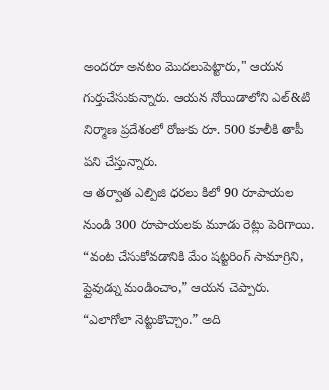అందరూ అనటం మొదలుపెట్టారు," ఆయన గుర్తుచేసుకున్నారు. ఆయన నోయిడాలోని ఎల్&టి నిర్మాణ ప్రదేశంలో రోజుకు రూ. 500 కూలీకి తాపీ పని చేస్తున్నారు.
ఆ తర్వాత ఎల్పిజి ధరలు కిలో 90 రూపాయల నుండి 300 రూపాయలకు మూడు రెట్లు పెరిగాయి. “వంట చేసుకోవడానికి మేం షట్టరింగ్ సామాగ్రిని, ప్లైవుడ్ను మండించాం,” ఆయన చెప్పారు. “ఎలాగోలా నెట్టుకొచ్చాం.” అది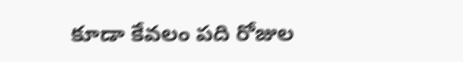కూడా కేవలం పది రోజుల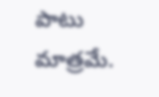పాటు మాత్రమే.